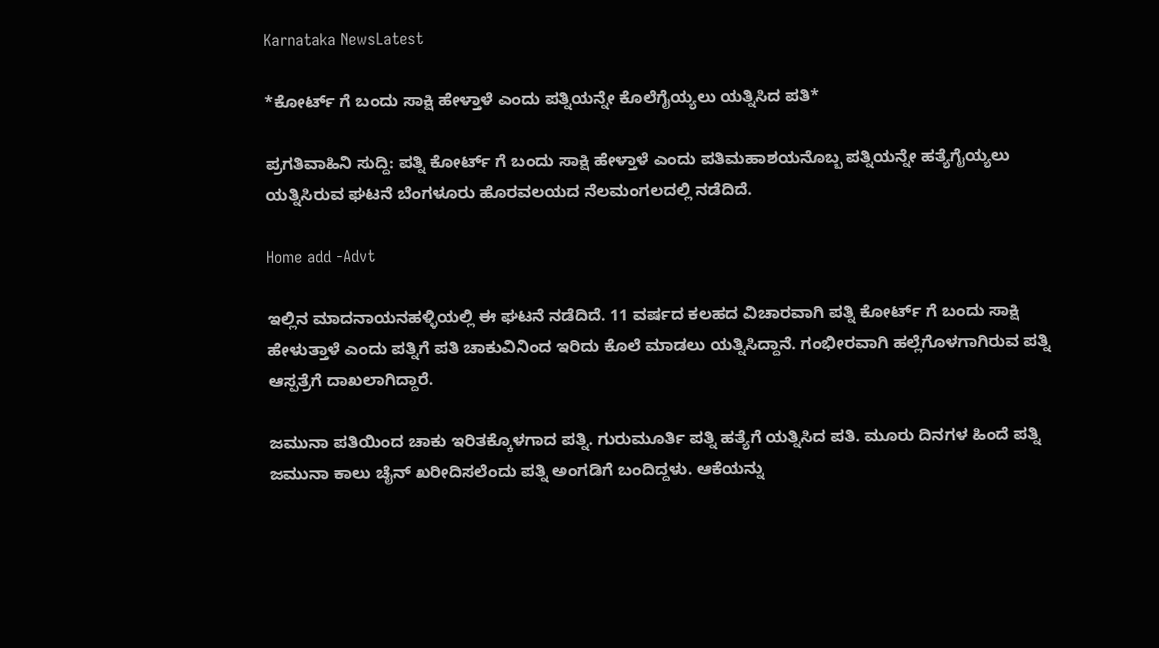Karnataka NewsLatest

*ಕೋರ್ಟ್ ಗೆ ಬಂದು ಸಾಕ್ಷಿ ಹೇಳ್ತಾಳೆ ಎಂದು ಪತ್ನಿಯನ್ನೇ ಕೊಲೆಗೈಯ್ಯಲು ಯತ್ನಿಸಿದ ಪತಿ*

ಪ್ರಗತಿವಾಹಿನಿ ಸುದ್ದಿ: ಪತ್ನಿ ಕೋರ್ಟ್ ಗೆ ಬಂದು ಸಾಕ್ಷಿ ಹೇಳ್ತಾಳೆ ಎಂದು ಪತಿಮಹಾಶಯನೊಬ್ಬ ಪತ್ನಿಯನ್ನೇ ಹತ್ಯೆಗೈಯ್ಯಲು ಯತ್ನಿಸಿರುವ ಘಟನೆ ಬೆಂಗಳೂರು ಹೊರವಲಯದ ನೆಲಮಂಗಲದಲ್ಲಿ ನಡೆದಿದೆ.

Home add -Advt

ಇಲ್ಲಿನ ಮಾದನಾಯನಹಳ್ಳಿಯಲ್ಲಿ ಈ ಘಟನೆ ನಡೆದಿದೆ. 11 ವರ್ಷದ ಕಲಹದ ವಿಚಾರವಾಗಿ ಪತ್ನಿ ಕೋರ್ಟ್ ಗೆ ಬಂದು ಸಾಕ್ಷಿ ಹೇಳುತ್ತಾಳೆ ಎಂದು ಪತ್ನಿಗೆ ಪತಿ ಚಾಕುವಿನಿಂದ ಇರಿದು ಕೊಲೆ ಮಾಡಲು ಯತ್ನಿಸಿದ್ದಾನೆ. ಗಂಭೀರವಾಗಿ ಹಲ್ಲೆಗೊಳಗಾಗಿರುವ ಪತ್ನಿ ಆಸ್ಪತ್ರೆಗೆ ದಾಖಲಾಗಿದ್ದಾರೆ.

ಜಮುನಾ ಪತಿಯಿಂದ ಚಾಕು ಇರಿತಕ್ಕೊಳಗಾದ ಪತ್ನಿ. ಗುರುಮೂರ್ತಿ ಪತ್ನಿ ಹತ್ಯೆಗೆ ಯತ್ನಿಸಿದ ಪತಿ. ಮೂರು ದಿನಗಳ ಹಿಂದೆ ಪತ್ನಿ ಜಮುನಾ ಕಾಲು ಚೈನ್ ಖರೀದಿಸಲೆಂದು ಪತ್ನಿ ಅಂಗಡಿಗೆ ಬಂದಿದ್ದಳು. ಆಕೆಯನ್ನು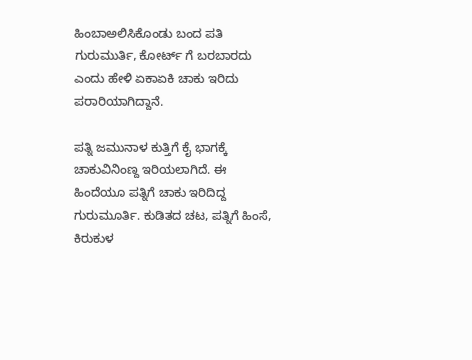ಹಿಂಬಾಅಲಿಸಿಕೊಂಡು ಬಂದ ಪತಿ ಗುರುಮುರ್ತಿ, ಕೋರ್ಟ್ ಗೆ ಬರಬಾರದು ಎಂದು ಹೇಳಿ ಏಕಾಏಕಿ ಚಾಕು ಇರಿದು ಪರಾರಿಯಾಗಿದ್ದಾನೆ.

ಪತ್ನಿ ಜಮುನಾಳ ಕುತ್ತಿಗೆ ಕೈ ಭಾಗಕ್ಕೆ ಚಾಕುವಿನಿಂಣ್ದ ಇರಿಯಲಾಗಿದೆ. ಈ ಹಿಂದೆಯೂ ಪತ್ನಿಗೆ ಚಾಕು ಇರಿದಿದ್ದ ಗುರುಮೂರ್ತಿ. ಕುಡಿತದ ಚಟ, ಪತ್ನಿಗೆ ಹಿಂಸೆ, ಕಿರುಕುಳ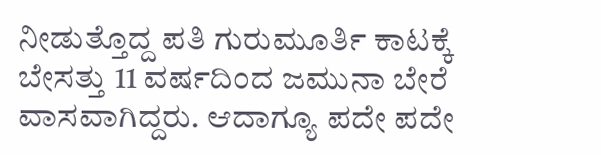ನೀಡುತ್ತೊದ್ದ ಪತಿ ಗುರುಮೂರ್ತಿ ಕಾಟಕ್ಕೆ ಬೇಸತ್ತು 11 ವರ್ಷದಿಂದ ಜಮುನಾ ಬೇರೆ ವಾಸವಾಗಿದ್ದರು. ಆದಾಗ್ಯೂ ಪದೇ ಪದೇ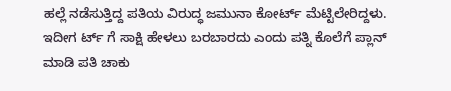ಹಲ್ಲೆ ನಡೆಸುತ್ತಿದ್ದ ಪತಿಯ ವಿರುದ್ಧ ಜಮುನಾ ಕೋರ್ಟ್ ಮೆಟ್ಟಿಲೇರಿದ್ದಳು. ಇದೀಗ ರ್ಟ್ ಗೆ ಸಾಕ್ಷಿ ಹೇಳಲು ಬರಬಾರದು ಎಂದು ಪತ್ನಿ ಕೊಲೆಗೆ ಪ್ಲಾನ್ ಮಾಡಿ ಪತಿ ಚಾಕು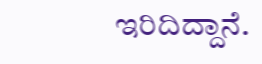ಇರಿದಿದ್ದಾನೆ.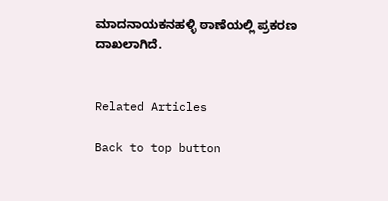ಮಾದನಾಯಕನಹಳ್ಳಿ ಠಾಣೆಯಲ್ಲಿ ಪ್ರಕರಣ ದಾಖಲಾಗಿದೆ.


Related Articles

Back to top button